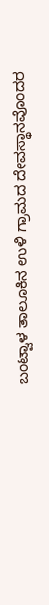ಬಂಟ್ವಾಳ ತಾಲೂಕಿನ ಉಳಿ ಗ್ರಾಮದ ದೇವಸ್ಥಾನವೊಂದರ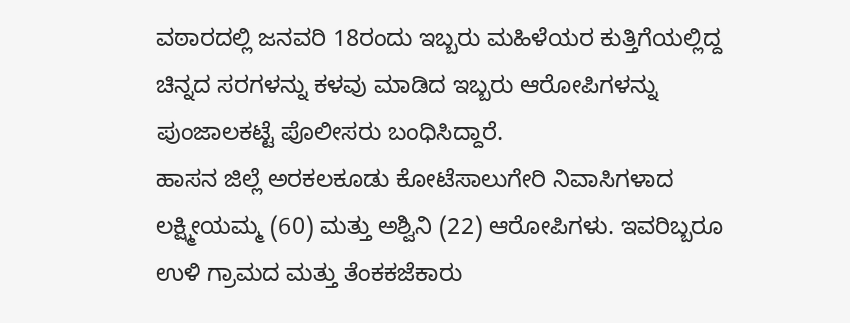ವಠಾರದಲ್ಲಿ ಜನವರಿ 18ರಂದು ಇಬ್ಬರು ಮಹಿಳೆಯರ ಕುತ್ತಿಗೆಯಲ್ಲಿದ್ದ ಚಿನ್ನದ ಸರಗಳನ್ನು ಕಳವು ಮಾಡಿದ ಇಬ್ಬರು ಆರೋಪಿಗಳನ್ನು ಪುಂಜಾಲಕಟ್ಟೆ ಪೊಲೀಸರು ಬಂಧಿಸಿದ್ದಾರೆ.
ಹಾಸನ ಜಿಲ್ಲೆ ಅರಕಲಕೂಡು ಕೋಟೆಸಾಲುಗೇರಿ ನಿವಾಸಿಗಳಾದ ಲಕ್ಷ್ಮೀಯಮ್ಮ (60) ಮತ್ತು ಅಶ್ವಿನಿ (22) ಆರೋಪಿಗಳು. ಇವರಿಬ್ಬರೂ ಉಳಿ ಗ್ರಾಮದ ಮತ್ತು ತೆಂಕಕಜೆಕಾರು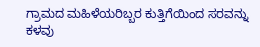ಗ್ರಾಮದ ಮಹಿಳೆಯರಿಬ್ಬರ ಕುತ್ತಿಗೆಯಿಂದ ಸರವನ್ನು ಕಳವು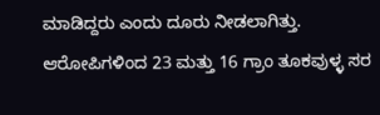ಮಾಡಿದ್ದರು ಎಂದು ದೂರು ನೀಡಲಾಗಿತ್ತು. ಆರೋಪಿಗಳಿಂದ 23 ಮತ್ತು 16 ಗ್ರಾಂ ತೂಕವುಳ್ಳ ಸರ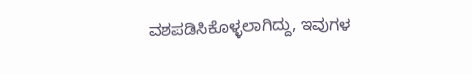ವಶಪಡಿಸಿಕೊಳ್ಳಲಾಗಿದ್ದು, ಇವುಗಳ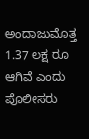ಅಂದಾಜುಮೊತ್ತ 1.37 ಲಕ್ಷ ರೂ ಆಗಿವೆ ಎಂದು ಪೊಲೀಸರು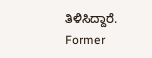ತಿಳಿಸಿದ್ದಾರೆ.
Former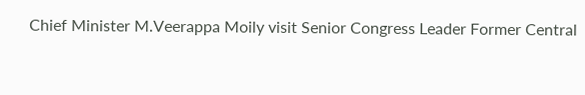Chief Minister M.Veerappa Moily visit Senior Congress Leader Former Central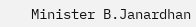Minister B.Janardhan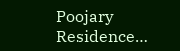Poojary Residence…